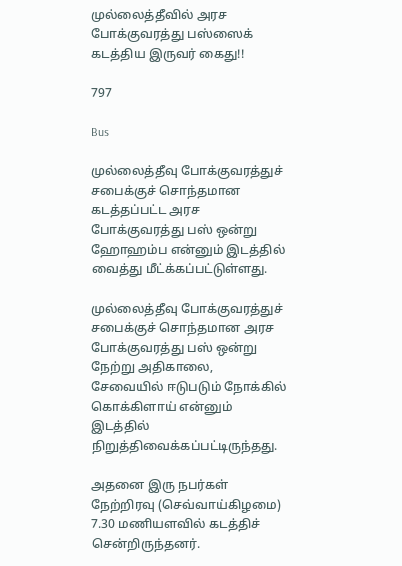முல்லைத்தீவில் அரச போக்குவரத்து பஸ்ஸைக் கடத்திய இருவர் கைது!!

797

Bus

முல்லைத்தீவு போக்குவரத்துச் சபைக்குச் சொந்தமான கடத்தப்பட்ட அரச போக்குவரத்து பஸ் ஒன்று ஹோஹம்ப என்னும் இடத்தில் வைத்து மீட்க்கப்பட்டுள்ளது.

முல்லைத்தீவு போக்குவரத்துச் சபைக்குச் சொந்தமான அரச போக்குவரத்து பஸ் ஒன்று நேற்று அதிகாலை, சேவையில் ஈடுபடும் நோக்கில் கொக்கிளாய் என்னும் இடத்தில் நிறுத்திவைக்கப்பட்டிருந்தது.

அதனை இரு நபர்கள் நேற்றிரவு (செவ்வாய்கிழமை) 7.30 மணியளவில் கடத்திச் சென்றிருந்தனர்.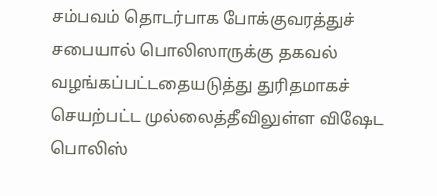சம்பவம் தொடர்பாக போக்குவரத்துச் சபையால் பொலிஸாருக்கு தகவல் வழங்கப்பட்டதையடுத்து துரிதமாகச் செயற்பட்ட முல்லைத்தீவிலுள்ள விஷேட பொலிஸ்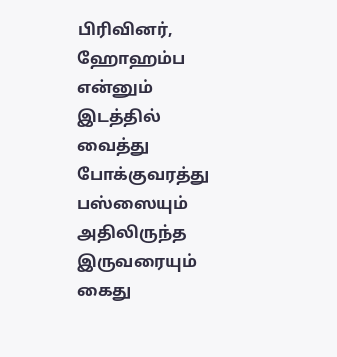பிரிவினர், ஹோஹம்ப என்னும் இடத்தில் வைத்து போக்குவரத்து பஸ்ஸையும் அதிலிருந்த இருவரையும் கைது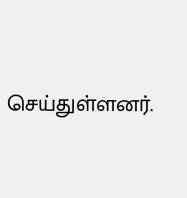செய்துள்ளனர்.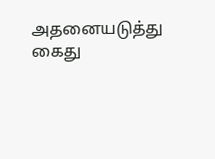அதனையடுத்து கைது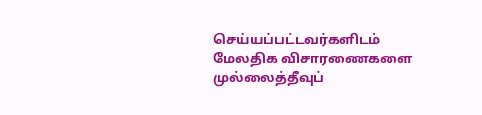செய்யப்பட்டவர்களிடம் மேலதிக விசாரணைகளை முல்லைத்தீவுப்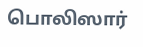பொலிஸார்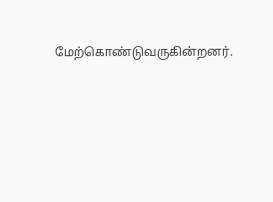மேற்கொண்டுவருகின்றனர்.